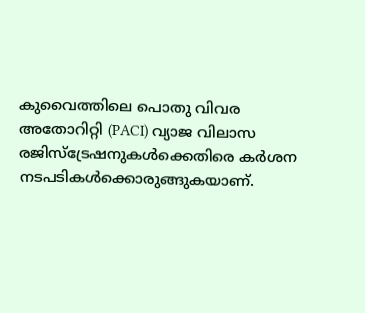കുവൈത്തിലെ പൊതു വിവര അതോറിറ്റി (PACI) വ്യാജ വിലാസ രജിസ്ട്രേഷനുകൾക്കെതിരെ കർശന നടപടികൾക്കൊരുങ്ങുകയാണ്.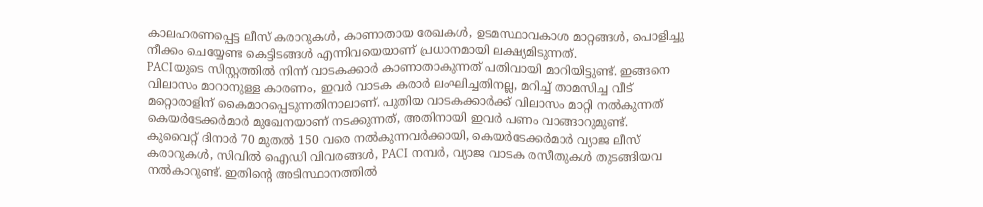കാലഹരണപ്പെട്ട ലീസ് കരാറുകൾ, കാണാതായ രേഖകൾ, ഉടമസ്ഥാവകാശ മാറ്റങ്ങൾ, പൊളിച്ചു നീക്കം ചെയ്യേണ്ട കെട്ടിടങ്ങൾ എന്നിവയെയാണ് പ്രധാനമായി ലക്ഷ്യമിടുന്നത്.
PACIയുടെ സിസ്റ്റത്തിൽ നിന്ന് വാടകക്കാർ കാണാതാകുന്നത് പതിവായി മാറിയിട്ടുണ്ട്. ഇങ്ങനെ വിലാസം മാറാനുള്ള കാരണം, ഇവർ വാടക കരാർ ലംഘിച്ചതിനല്ല, മറിച്ച് താമസിച്ച വീട് മറ്റൊരാളിന് കൈമാറപ്പെടുന്നതിനാലാണ്. പുതിയ വാടകക്കാർക്ക് വിലാസം മാറ്റി നൽകുന്നത് കെയർടേക്കർമാർ മുഖേനയാണ് നടക്കുന്നത്, അതിനായി ഇവർ പണം വാങ്ങാറുമുണ്ട്.
കുവൈറ്റ് ദിനാർ 70 മുതൽ 150 വരെ നൽകുന്നവർക്കായി, കെയർടേക്കർമാർ വ്യാജ ലീസ് കരാറുകൾ, സിവിൽ ഐഡി വിവരങ്ങൾ, PACI നമ്പർ, വ്യാജ വാടക രസീതുകൾ തുടങ്ങിയവ നൽകാറുണ്ട്. ഇതിന്റെ അടിസ്ഥാനത്തിൽ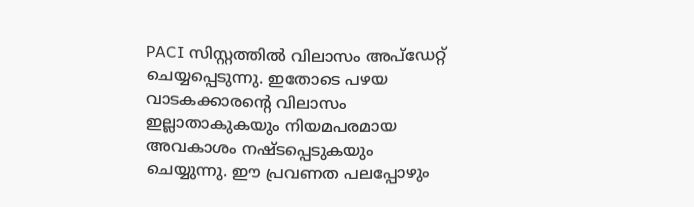PACI സിസ്റ്റത്തിൽ വിലാസം അപ്ഡേറ്റ് ചെയ്യപ്പെടുന്നു. ഇതോടെ പഴയ വാടകക്കാരന്റെ വിലാസം ഇല്ലാതാകുകയും നിയമപരമായ അവകാശം നഷ്ടപ്പെടുകയും ചെയ്യുന്നു. ഈ പ്രവണത പലപ്പോഴും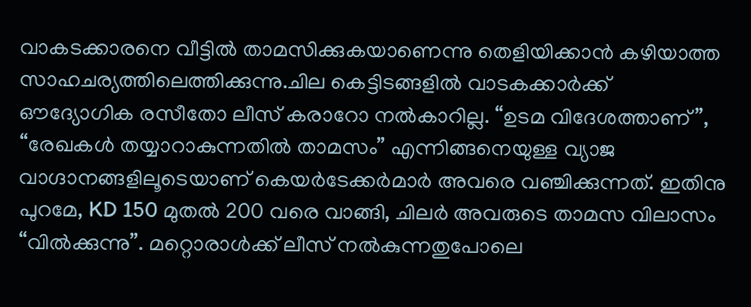വാകടക്കാരനെ വീട്ടിൽ താമസിക്കുകയാണെന്നു തെളിയിക്കാൻ കഴിയാത്ത സാഹചര്യത്തിലെത്തിക്കുന്നു.ചില കെട്ടിടങ്ങളിൽ വാടകക്കാർക്ക് ഔദ്യോഗിക രസീതോ ലീസ് കരാറോ നൽകാറില്ല. “ഉടമ വിദേശത്താണ്”, “രേഖകൾ തയ്യാറാകുന്നതിൽ താമസം” എന്നിങ്ങനെയുള്ള വ്യാജ വാഗ്ദാനങ്ങളിലൂടെയാണ് കെയർടേക്കർമാർ അവരെ വഞ്ചിക്കുന്നത്. ഇതിനു പുറമേ, KD 150 മുതൽ 200 വരെ വാങ്ങി, ചിലർ അവരുടെ താമസ വിലാസം “വിൽക്കുന്നു”. മറ്റൊരാൾക്ക് ലീസ് നൽകുന്നതുപോലെ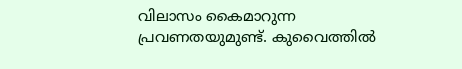വിലാസം കൈമാറുന്ന പ്രവണതയുമുണ്ട്. കുവൈത്തിൽ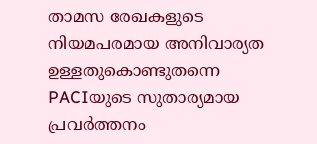താമസ രേഖകളുടെ നിയമപരമായ അനിവാര്യത ഉള്ളതുകൊണ്ടുതന്നെ PACIയുടെ സുതാര്യമായ പ്രവർത്തനം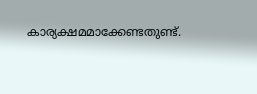കാര്യക്ഷമമാക്കേണ്ടതുണ്ട്.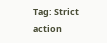Tag: Strict action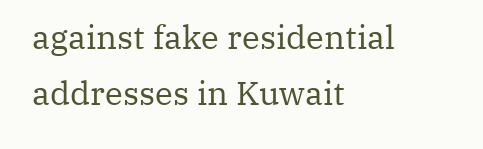against fake residential addresses in Kuwait